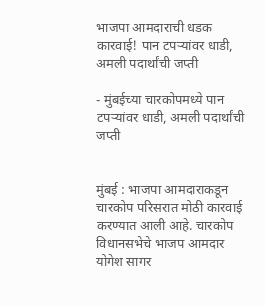भाजपा आमदाराची धडक कारवाई! पान टपऱ्यांवर धाडी, अमली पदार्थांची जप्ती

- मुंबईच्या चारकोपमध्ये पान टपऱ्यांवर धाडी, अमली पदार्थांची जप्ती


मुंबई : भाजपा आमदाराकडून चारकोप परिसरात मोठी कारवाई करण्यात आली आहे. चारकोप विधानसभेचे भाजप आमदार योगेश सागर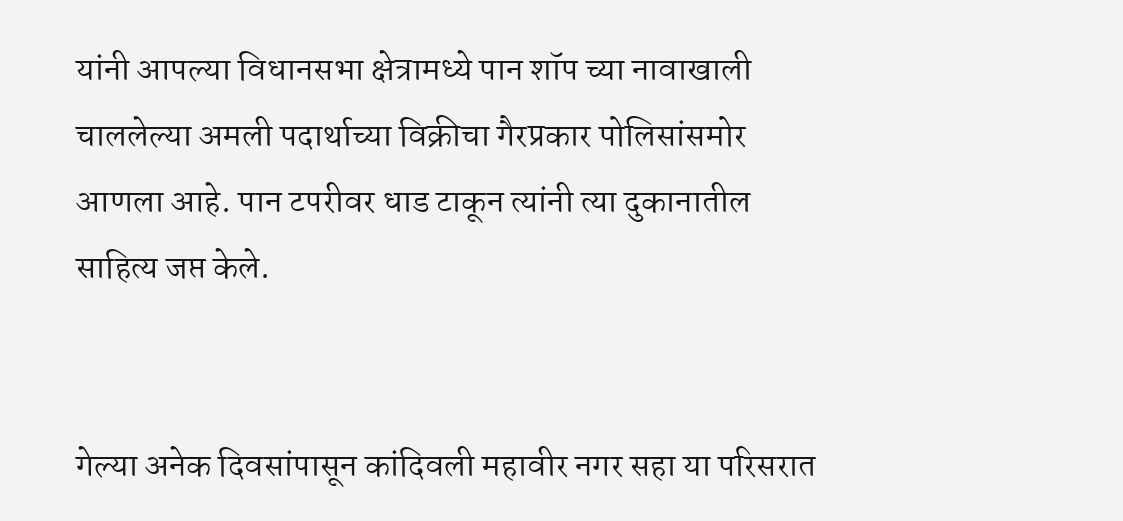यांनी आपल्या विधानसभा क्षेत्रामध्ये पान शॉप च्या नावाखाली चाललेल्या अमली पदार्थाच्या विक्रीचा गैरप्रकार पोलिसांसमोर आणला आहे. पान टपरीवर धाड टाकून त्यांनी त्या दुकानातील साहित्य जप्त केले.


गेल्या अनेक दिवसांपासून कांदिवली महावीर नगर सहा या परिसरात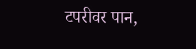टपरीवर पान,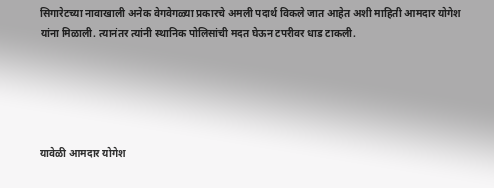सिगारेटच्या नावाखाली अनेक वेगवेगळ्या प्रकारचे अमली पदार्थ विकले जात आहेत अशी माहिती आमदार योगेश यांना मिळाली. त्यानंतर त्यांनी स्थानिक पोलिसांची मदत घेऊन टपरीवर धाड टाकली.





यावेळी आमदार योगेश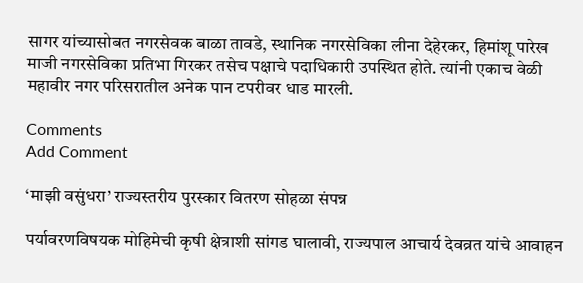सागर यांच्यासोबत नगरसेवक बाळा तावडे, स्थानिक नगरसेविका लीना देहेरकर, हिमांशू पारेख माजी नगरसेविका प्रतिभा गिरकर तसेच पक्षाचे पदाधिकारी उपस्थित होते. त्यांनी एकाच वेळी महावीर नगर परिसरातील अनेक पान टपरीवर धाड मारली.

Comments
Add Comment

‘माझी वसुंधरा’ राज्यस्तरीय पुरस्कार वितरण सोहळा संपन्न

पर्यावरणविषयक मोहिमेची कृषी क्षेत्राशी सांगड घालावी, राज्यपाल आचार्य देवव्रत यांचे आवाहन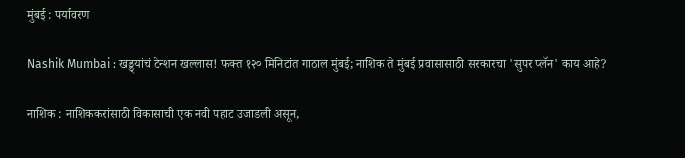मुंबई : पर्यावरण

Nashik Mumbai : खड्ड्यांचं टेन्शन खल्लास! फक्त १२० मिनिटांत गाठाल मुंबई; नाशिक ते मुंबई प्रवासासाठी सरकारचा 'सुपर प्लॅन' काय आहे?

नाशिक : नाशिककरांसाठी विकासाची एक नवी पहाट उजाडली असून,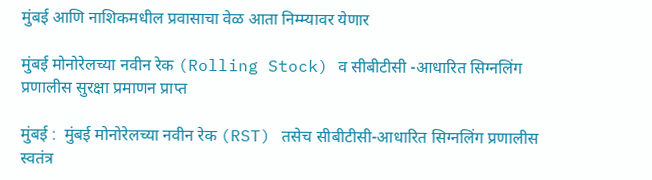मुंबई आणि नाशिकमधील प्रवासाचा वेळ आता निम्म्यावर येणार

मुंबई मोनोरेलच्या नवीन रेक (Rolling Stock) व सीबीटीसी -आधारित सिग्नलिंग प्रणालीस सुरक्षा प्रमाणन प्राप्त

मुंबई :  मुंबई मोनोरेलच्या नवीन रेक (RST) तसेच सीबीटीसी-आधारित सिग्नलिंग प्रणालीस स्वतंत्र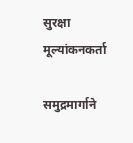सुरक्षा मूल्यांकनकर्ता

समुद्रमार्गाने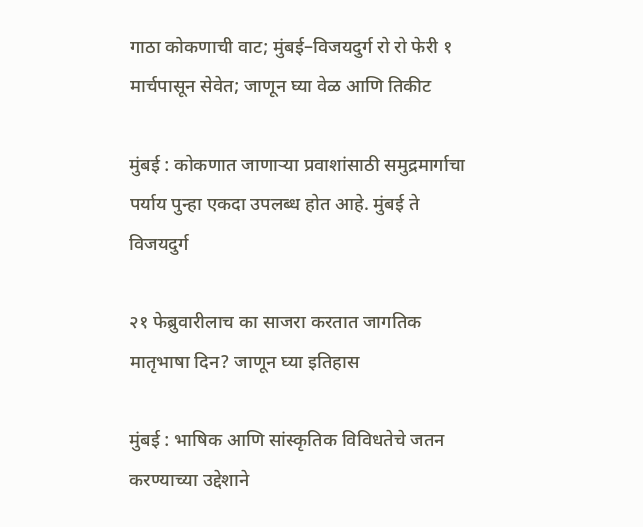गाठा कोकणाची वाट; मुंबई–विजयदुर्ग रो रो फेरी १ मार्चपासून सेवेत; जाणून घ्या वेळ आणि तिकीट

मुंबई : कोकणात जाणाऱ्या प्रवाशांसाठी समुद्रमार्गाचा पर्याय पुन्हा एकदा उपलब्ध होत आहे. मुंबई ते विजयदुर्ग

२१ फेब्रुवारीलाच का साजरा करतात जागतिक मातृभाषा दिन? जाणून घ्या इतिहास

मुंबई : भाषिक आणि सांस्कृतिक विविधतेचे जतन करण्याच्या उद्देशाने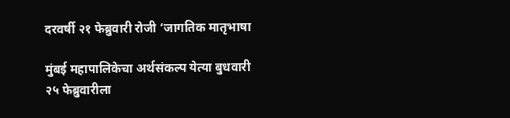दरवर्षी २१ फेब्रुवारी रोजी ‘जागतिक मातृभाषा

मुंबई महापालिकेचा अर्थसंकल्प येत्या बुधवारी २५ फेब्रुवारीला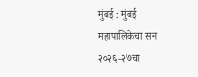मुंबई : मुंबई महापालिकेचा सन २०२६-२७चा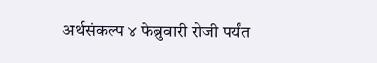अर्थसंकल्प ४ फेब्रुवारी रोजी पर्यंत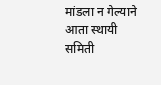मांडला न गेल्याने आता स्थायी समिती